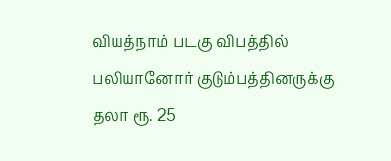வியத்நாம் படகு விபத்தில் பலியானோர் குடும்பத்தினருக்கு தலா ரூ. 25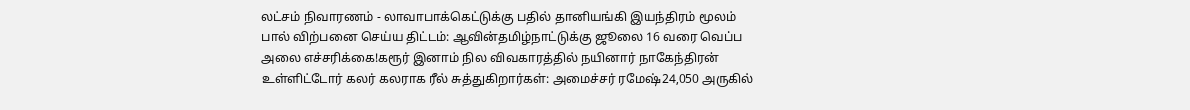லட்சம் நிவாரணம் - லாவாபாக்கெட்டுக்கு பதில் தானியங்கி இயந்திரம் மூலம் பால் விற்பனை செய்ய திட்டம்: ஆவின்தமிழ்நாட்டுக்கு ஜூலை 16 வரை வெப்ப அலை எச்சரிக்கை!கரூர் இனாம் நில விவகாரத்தில் நயினார் நாகேந்திரன் உள்ளிட்டோர் கலர் கலராக ரீல் சுத்துகிறார்கள்: அமைச்சர் ரமேஷ்24,050 அருகில்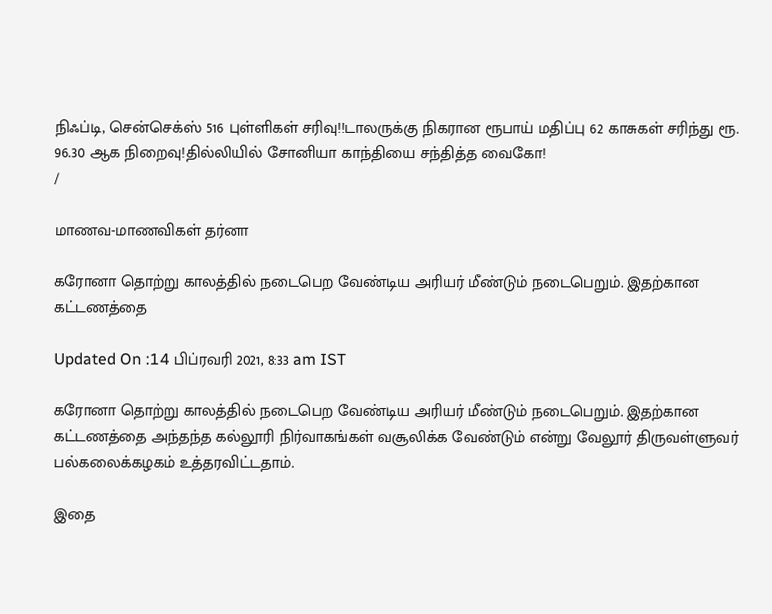நிஃப்டி, சென்செக்ஸ் 516 புள்ளிகள் சரிவு!!டாலருக்கு நிகரான ரூபாய் மதிப்பு 62 காசுகள் சரிந்து ரூ. 96.30 ஆக நிறைவு!தில்லியில் சோனியா காந்தியை சந்தித்த வைகோ!
/

மாணவ-மாணவிகள் தர்னா

கரோனா தொற்று காலத்தில் நடைபெற வேண்டிய அரியர் மீண்டும் நடைபெறும். இதற்கான கட்டணத்தை

Updated On :14 பிப்ரவரி 2021, 8:33 am IST

கரோனா தொற்று காலத்தில் நடைபெற வேண்டிய அரியர் மீண்டும் நடைபெறும். இதற்கான கட்டணத்தை அந்தந்த கல்லூரி நிர்வாகங்கள் வசூலிக்க வேண்டும் என்று வேலூர் திருவள்ளுவர் பல்கலைக்கழகம் உத்தரவிட்டதாம்.

இதை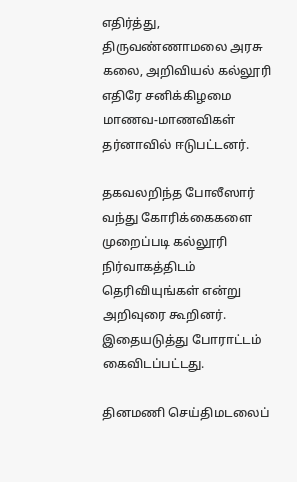எதிர்த்து, திருவண்ணாமலை அரசு கலை, அறிவியல் கல்லூரி எதிரே சனிக்கிழமை மாணவ-மாணவிகள் தர்னாவில் ஈடுபட்டனர்.

தகவலறிந்த போலீஸார் வந்து கோரிக்கைகளை முறைப்படி கல்லூரி நிர்வாகத்திடம் தெரிவியுங்கள் என்று அறிவுரை கூறினர். இதையடுத்து போராட்டம் கைவிடப்பட்டது.

தினமணி செய்திமடலைப்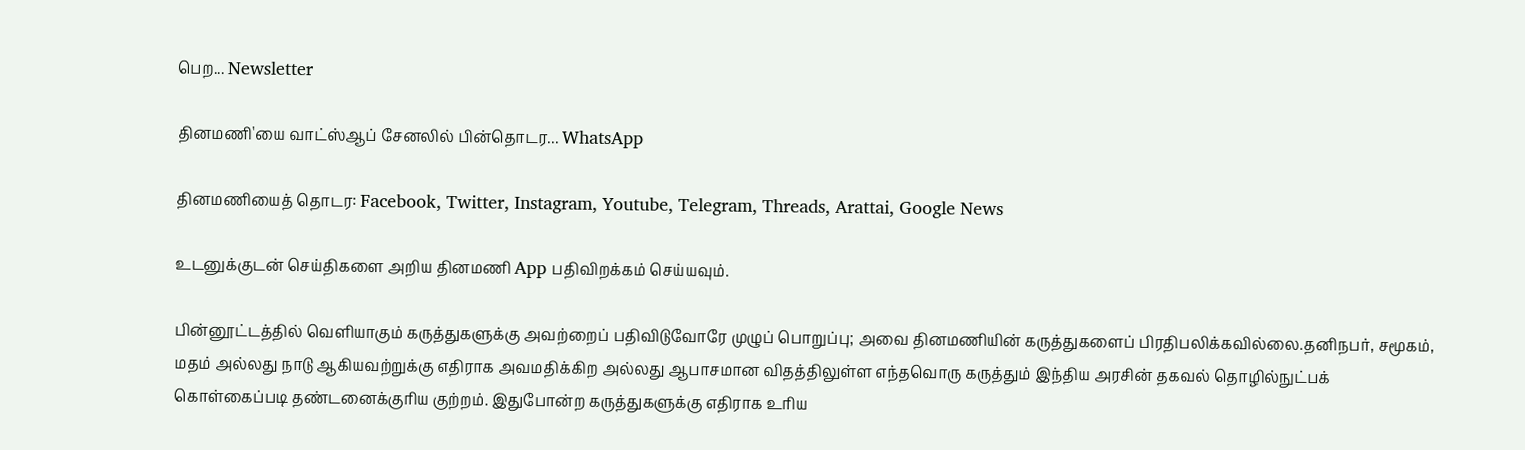பெற... Newsletter

தினமணி'யை வாட்ஸ்ஆப் சேனலில் பின்தொடர... WhatsApp

தினமணியைத் தொடர: Facebook, Twitter, Instagram, Youtube, Telegram, Threads, Arattai, Google News

உடனுக்குடன் செய்திகளை அறிய தினமணி App பதிவிறக்கம் செய்யவும்.

பின்னூட்டத்தில் வெளியாகும் கருத்துகளுக்கு அவற்றைப் பதிவிடுவோரே முழுப் பொறுப்பு; அவை தினமணியின் கருத்துகளைப் பிரதிபலிக்கவில்லை.தனிநபர், சமூகம், மதம் அல்லது நாடு ஆகியவற்றுக்கு எதிராக அவமதிக்கிற அல்லது ஆபாசமான விதத்திலுள்ள எந்தவொரு கருத்தும் இந்திய அரசின் தகவல் தொழில்நுட்பக் கொள்கைப்படி தண்டனைக்குரிய குற்றம். இதுபோன்ற கருத்துகளுக்கு எதிராக உரிய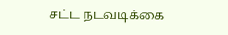சட்ட நடவடிக்கை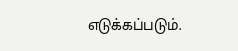எடுக்கப்படும்.